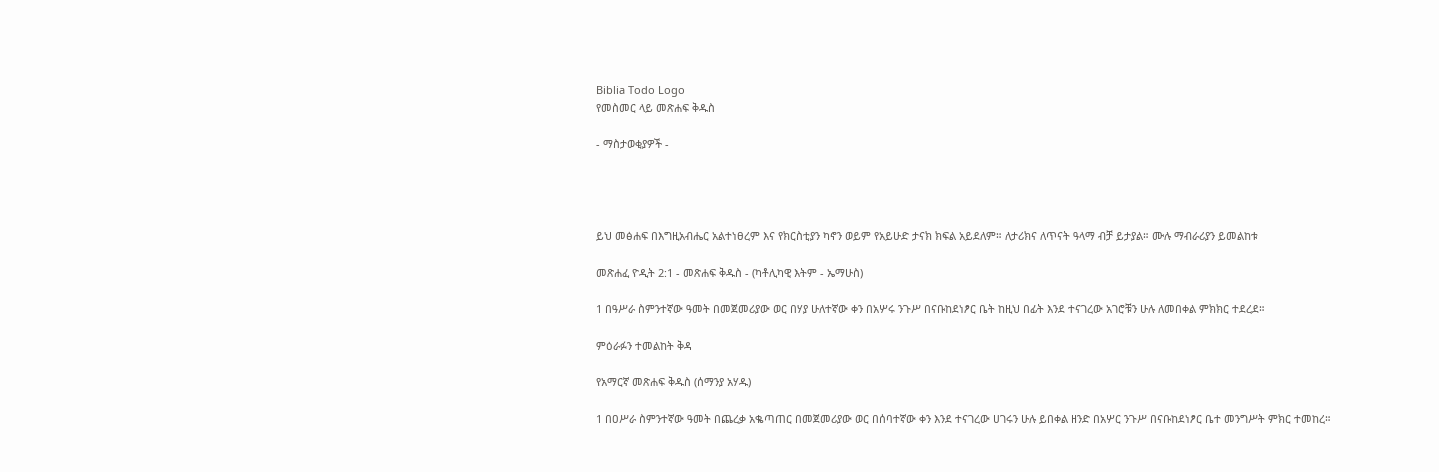Biblia Todo Logo
የመስመር ላይ መጽሐፍ ቅዱስ

- ማስታወቂያዎች -




ይህ መፅሐፍ በእግዚአብሔር አልተነፀረም እና የክርስቲያን ካኖን ወይም የአይሁድ ታናክ ክፍል አይደለም። ለታሪክና ለጥናት ዓላማ ብቻ ይታያል። ሙሉ ማብራሪያን ይመልከቱ

መጽሐፈ ዮዲት 2:1 - መጽሐፍ ቅዱስ - (ካቶሊካዊ እትም - ኤማሁስ)

1 በዓሥራ ስምንተኛው ዓመት በመጀመሪያው ወር በሃያ ሁለተኛው ቀን በአሦሩ ንጉሥ በናቡከደነፆር ቤት ከዚህ በፊት እንደ ተናገረው አገሮቹን ሁሉ ለመበቀል ምክክር ተደረደ።

ምዕራፉን ተመልከት ቅዳ

የአማርኛ መጽሐፍ ቅዱስ (ሰማንያ አሃዱ)

1 በዐሥራ ስምንተኛው ዓመት በጨረቃ አቈጣጠር በመጀመሪያው ወር በሰባተኛው ቀን እንደ ተናገረው ሀገሩን ሁሉ ይበቀል ዘንድ በአሦር ንጉሥ በናቡከደነፆር ቤተ መንግሥት ምክር ተመከረ።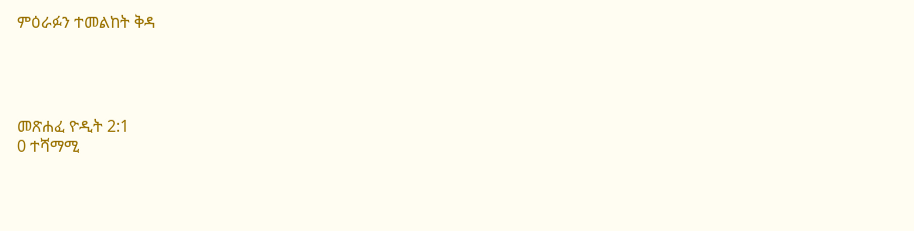ምዕራፉን ተመልከት ቅዳ




መጽሐፈ ዮዲት 2:1
0 ተሻማሚ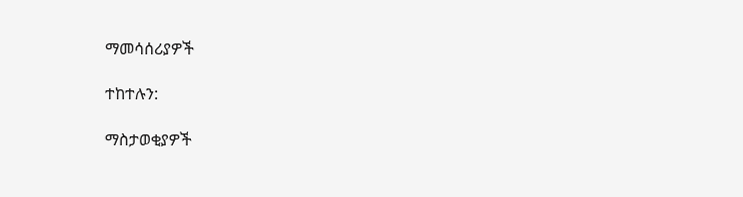ማመሳሰሪያዎች

ተከተሉን:

ማስታወቂያዎች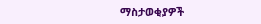ማስታወቂያዎች